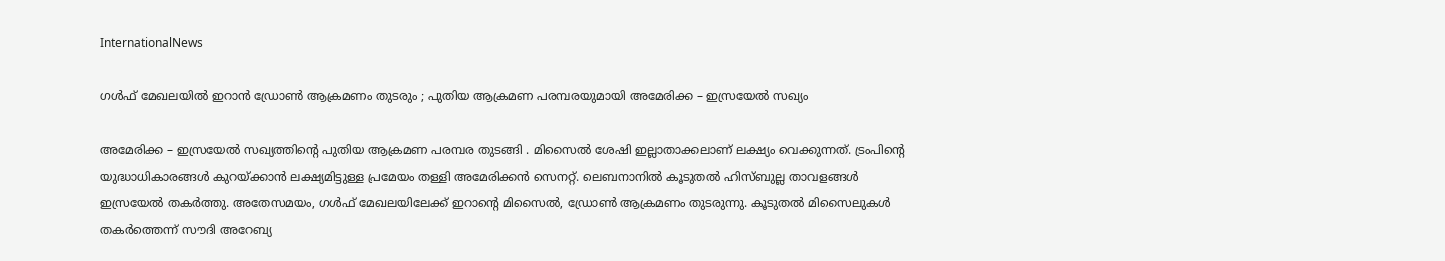InternationalNews

ഗൾഫ് മേഖലയിൽ ഇറാൻ ഡ്രോൺ ആക്രമണം തുടരും ; പുതിയ ആക്രമണ പരമ്പരയുമായി അമേരിക്ക – ഇസ്രയേൽ സഖ്യം

അമേരിക്ക – ഇസ്രയേൽ സഖ്യത്തിന്റെ പുതിയ ആക്രമണ പരമ്പര തുടങ്ങി . മിസൈൽ ശേഷി ഇല്ലാതാക്കലാണ് ലക്ഷ്യം വെക്കുന്നത്. ട്രംപിന്റെ യുദ്ധാധികാരങ്ങൾ കുറയ്ക്കാൻ ലക്ഷ്യമിട്ടുള്ള പ്രമേയം തള്ളി അമേരിക്കൻ സെനറ്റ്. ലെബനാനിൽ കൂടുതൽ ഹിസ്ബുല്ല താവളങ്ങൾ ഇസ്രയേൽ തകർത്തു. അതേസമയം, ഗൾഫ് മേഖലയിലേക്ക് ഇറാന്റെ മിസൈൽ, ഡ്രോൺ ആക്രമണം തുടരുന്നു. കൂടുതൽ മിസൈലുകൾ തകർത്തെന്ന് സൗദി അറേബ്യ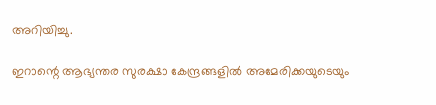അറിയിച്ചു.

ഇറാന്റെ ആഭ്യന്തര സുരക്ഷാ കേന്ദ്രങ്ങളിൽ അമേരിക്കയുടെയും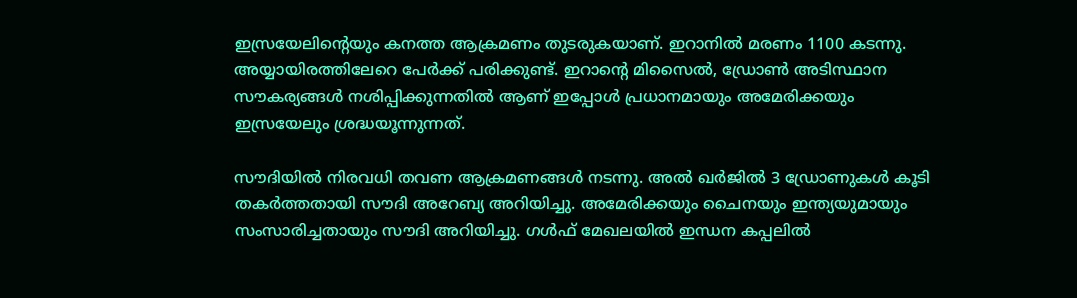ഇസ്രയേലിന്റെയും കനത്ത ആക്രമണം തുടരുകയാണ്. ഇറാനിൽ മരണം 1100 കടന്നു. അയ്യായിരത്തിലേറെ പേർക്ക് പരിക്കുണ്ട്. ഇറാന്റെ മിസൈൽ, ഡ്രോൺ അടിസ്ഥാന സൗകര്യങ്ങൾ നശിപ്പിക്കുന്നതിൽ ആണ് ഇപ്പോൾ പ്രധാനമായും അമേരിക്കയും ഇസ്രയേലും ശ്രദ്ധയൂന്നുന്നത്.

സൗദിയിൽ നിരവധി തവണ ആക്രമണങ്ങൾ നടന്നു. അൽ ഖർജിൽ 3 ഡ്രോണുകൾ കൂടി തകർത്തതായി സൗദി അറേബ്യ അറിയിച്ചു. അമേരിക്കയും ചൈനയും ഇന്ത്യയുമായും സംസാരിച്ചതായും സൗദി അറിയിച്ചു. ഗൾഫ് മേഖലയിൽ ഇന്ധന കപ്പലിൽ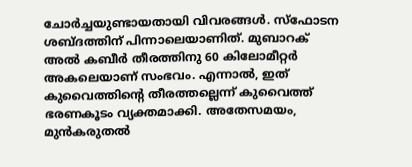ചോർച്ചയുണ്ടായതായി വിവരങ്ങൾ. സ്ഫോടന ശബ്ദത്തിന് പിന്നാലെയാണിത്. മുബാറക് അൽ കബീർ തീരത്തിനു 60 കിലോമീറ്റർ അകലെയാണ് സംഭവം. എന്നാൽ, ഇത് കുവൈത്തിന്റെ തീരത്തല്ലെന്ന് കുവൈത്ത് ഭരണകൂടം വ്യക്തമാക്കി. അതേസമയം, മുൻകരുതൽ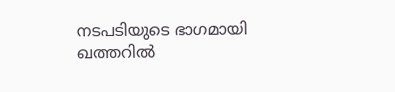നടപടിയുടെ ഭാഗമായി ഖത്തറിൽ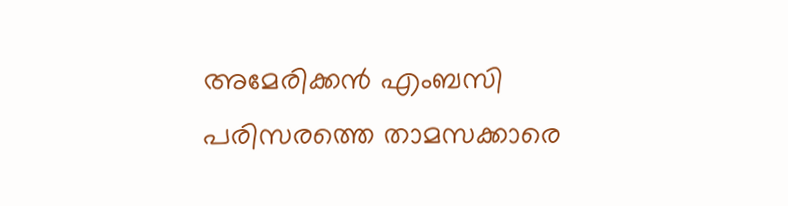അമേരിക്കൻ എംബസി പരിസരത്തെ താമസക്കാരെ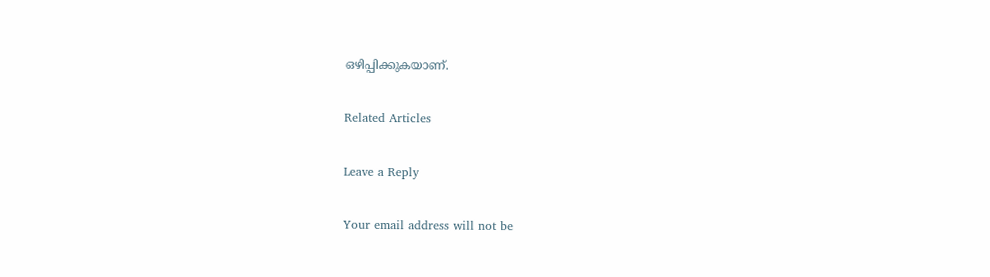ഒഴിപ്പിക്കുകയാണ്.

Related Articles

Leave a Reply

Your email address will not be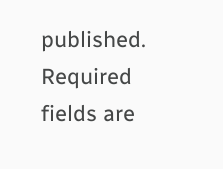published. Required fields are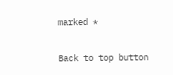marked *

Back to top button